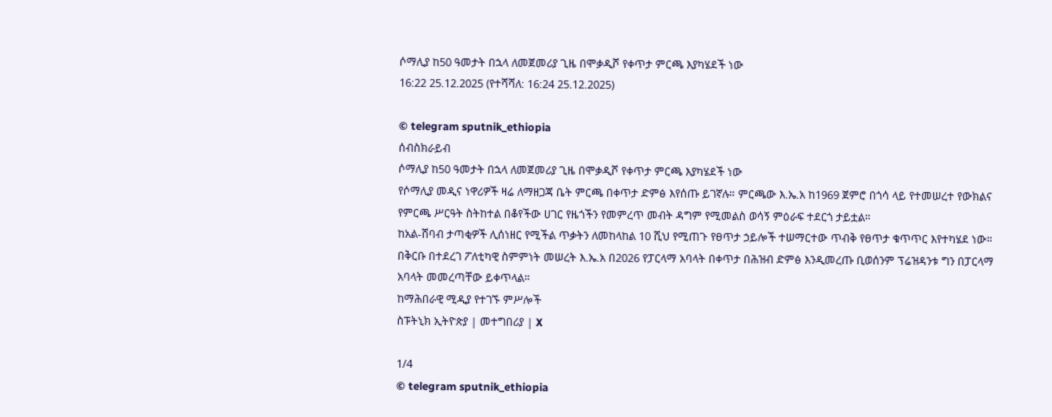ሶማሊያ ከ50 ዓመታት በኋላ ለመጀመሪያ ጊዜ በሞቃዲሾ የቀጥታ ምርጫ እያካሄደች ነው
16:22 25.12.2025 (የተሻሻለ: 16:24 25.12.2025)

© telegram sputnik_ethiopia
ሰብስክራይብ
ሶማሊያ ከ50 ዓመታት በኋላ ለመጀመሪያ ጊዜ በሞቃዲሾ የቀጥታ ምርጫ እያካሄደች ነው
የሶማሊያ መዲና ነዋሪዎች ዛሬ ለማዘጋጃ ቤት ምርጫ በቀጥታ ድምፅ እየሰጡ ይገኛሉ። ምርጫው እ.ኤ.አ ከ1969 ጀምሮ በጎሳ ላይ የተመሠረተ የውክልና የምርጫ ሥርዓት ስትከተል በቆየችው ሀገር የዜጎችን የመምረጥ መብት ዳግም የሚመልስ ወሳኝ ምዕራፍ ተደርጎ ታይቷል።
ከአል-ሸባብ ታጣቂዎች ሊሰነዘር የሚችል ጥቃትን ለመከላከል 10 ሺህ የሚጠጉ የፀጥታ ኃይሎች ተሠማርተው ጥብቅ የፀጥታ ቁጥጥር እየተካሄደ ነው።
በቅርቡ በተደረገ ፖለቲካዊ ስምምነት መሠረት እ.ኤ.አ በ2026 የፓርላማ አባላት በቀጥታ በሕዝብ ድምፅ እንዲመረጡ ቢወሰንም ፕሬዝዳንቱ ግን በፓርላማ አባላት መመረጣቸው ይቀጥላል።
ከማሕበራዊ ሚዲያ የተገኙ ምሥሎች
ስፑትኒክ ኢትዮጵያ | መተግበሪያ | X

1/4
© telegram sputnik_ethiopia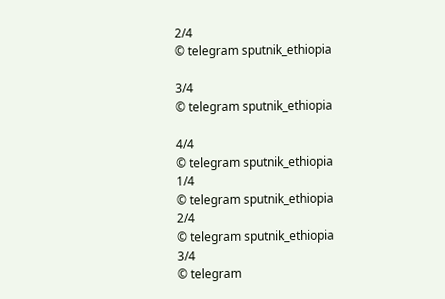2/4
© telegram sputnik_ethiopia

3/4
© telegram sputnik_ethiopia

4/4
© telegram sputnik_ethiopia
1/4
© telegram sputnik_ethiopia
2/4
© telegram sputnik_ethiopia
3/4
© telegram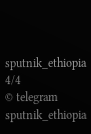sputnik_ethiopia
4/4
© telegram sputnik_ethiopia